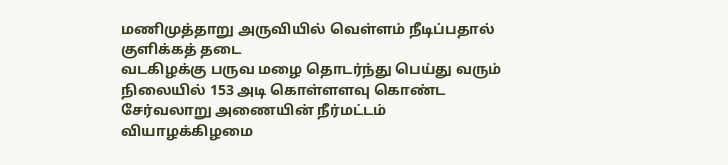மணிமுத்தாறு அருவியில் வெள்ளம் நீடிப்பதால் குளிக்கத் தடை
வடகிழக்கு பருவ மழை தொடர்ந்து பெய்து வரும் நிலையில் 153 அடி கொள்ளளவு கொண்ட சேர்வலாறு அணையின் நீர்மட்டம் வியாழக்கிழமை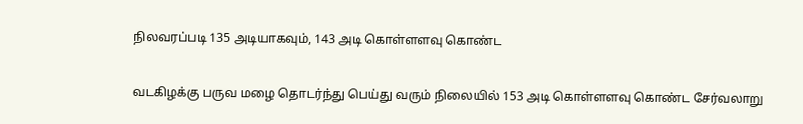நிலவரப்படி 135 அடியாகவும், 143 அடி கொள்ளளவு கொண்ட


வடகிழக்கு பருவ மழை தொடர்ந்து பெய்து வரும் நிலையில் 153 அடி கொள்ளளவு கொண்ட சேர்வலாறு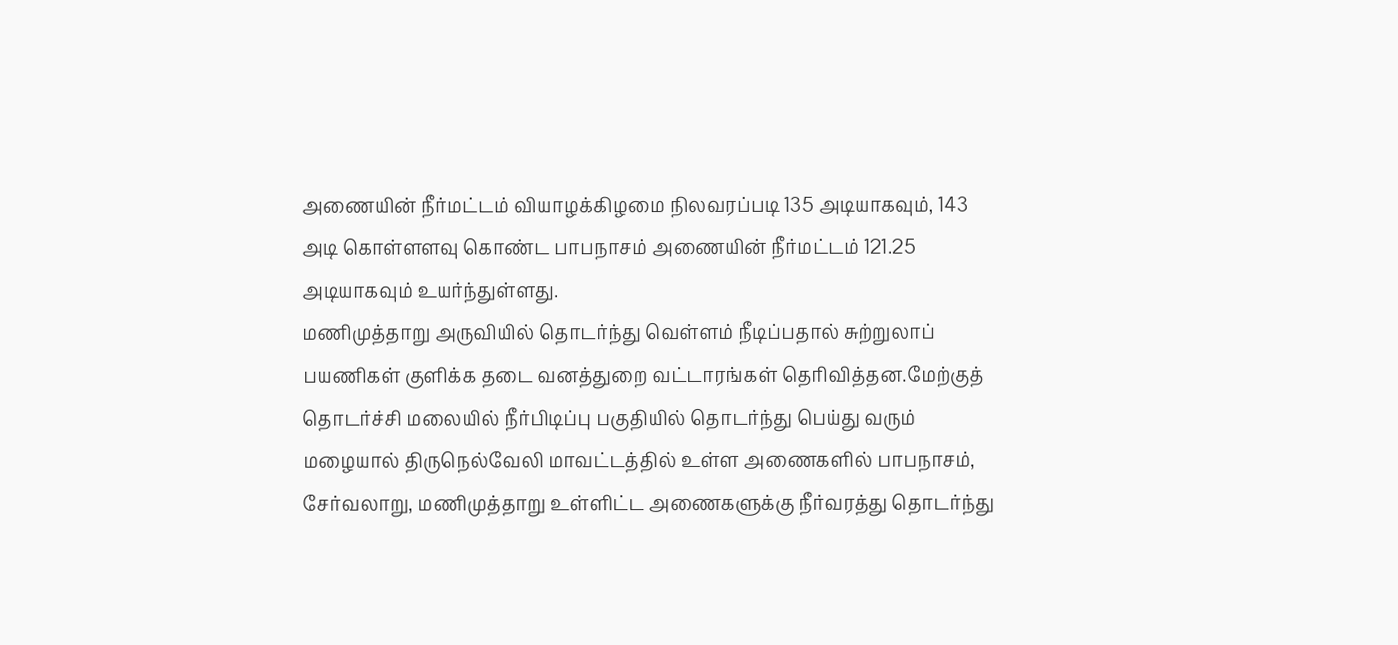அணையின் நீர்மட்டம் வியாழக்கிழமை நிலவரப்படி 135 அடியாகவும், 143 அடி கொள்ளளவு கொண்ட பாபநாசம் அணையின் நீர்மட்டம் 121.25 அடியாகவும் உயர்ந்துள்ளது.
மணிமுத்தாறு அருவியில் தொடர்ந்து வெள்ளம் நீடிப்பதால் சுற்றுலாப் பயணிகள் குளிக்க தடை வனத்துறை வட்டாரங்கள் தெரிவித்தன.மேற்குத் தொடர்ச்சி மலையில் நீர்பிடிப்பு பகுதியில் தொடர்ந்து பெய்து வரும் மழையால் திருநெல்வேலி மாவட்டத்தில் உள்ள அணைகளில் பாபநாசம், சேர்வலாறு, மணிமுத்தாறு உள்ளிட்ட அணைகளுக்கு நீர்வரத்து தொடர்ந்து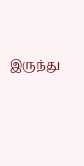இருந்து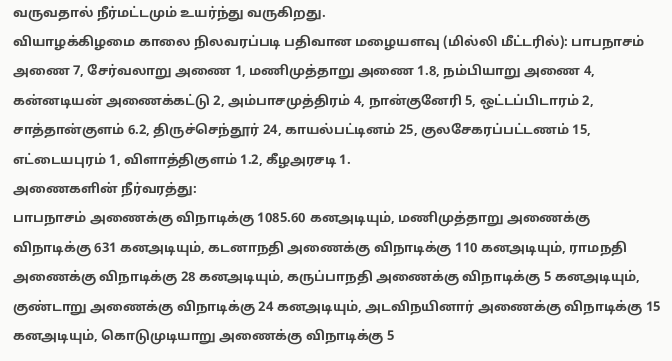வருவதால் நீர்மட்டமும் உயர்ந்து வருகிறது.
வியாழக்கிழமை காலை நிலவரப்படி பதிவான மழையளவு (மில்லி மீட்டரில்): பாபநாசம் அணை 7, சேர்வலாறு அணை 1, மணிமுத்தாறு அணை 1.8, நம்பியாறு அணை 4, கன்னடியன் அணைக்கட்டு 2, அம்பாசமுத்திரம் 4, நான்குனேரி 5, ஒட்டப்பிடாரம் 2, சாத்தான்குளம் 6.2, திருச்செந்தூர் 24, காயல்பட்டினம் 25, குலசேகரப்பட்டணம் 15, எட்டையபுரம் 1, விளாத்திகுளம் 1.2, கீழஅரசடி 1.
அணைகளின் நீர்வரத்து:
பாபநாசம் அணைக்கு விநாடிக்கு 1085.60 கனஅடியும், மணிமுத்தாறு அணைக்கு விநாடிக்கு 631 கனஅடியும், கடனாநதி அணைக்கு விநாடிக்கு 110 கனஅடியும், ராமநதி அணைக்கு விநாடிக்கு 28 கனஅடியும், கருப்பாநதி அணைக்கு விநாடிக்கு 5 கனஅடியும், குண்டாறு அணைக்கு விநாடிக்கு 24 கனஅடியும், அடவிநயினார் அணைக்கு விநாடிக்கு 15 கனஅடியும், கொடுமுடியாறு அணைக்கு விநாடிக்கு 5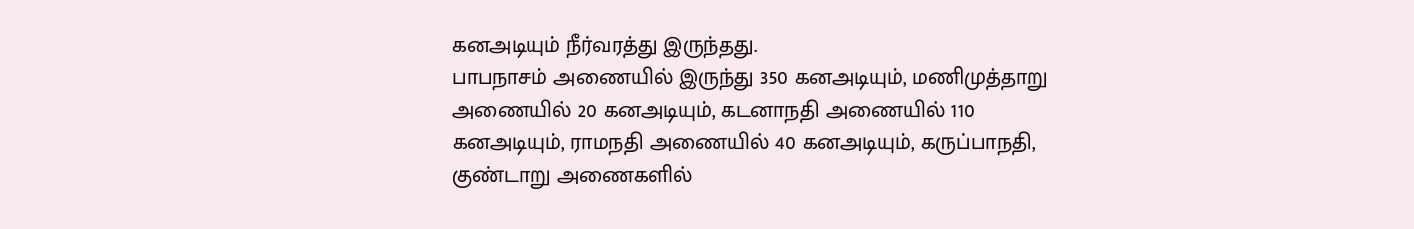கனஅடியும் நீர்வரத்து இருந்தது.
பாபநாசம் அணையில் இருந்து 350 கனஅடியும், மணிமுத்தாறு அணையில் 20 கனஅடியும், கடனாநதி அணையில் 110 கனஅடியும், ராமநதி அணையில் 40 கனஅடியும், கருப்பாநதி, குண்டாறு அணைகளில்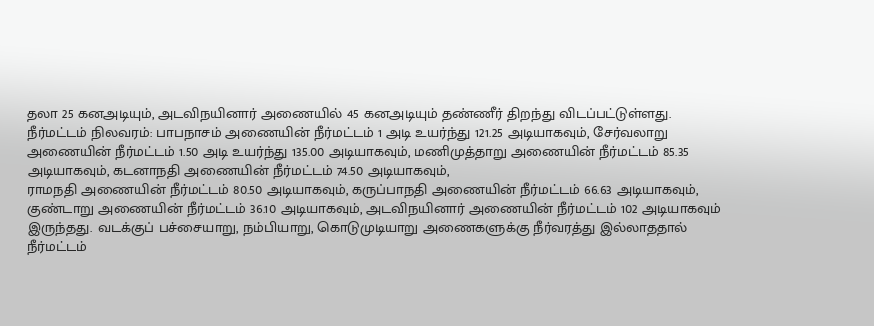தலா 25 கனஅடியும், அடவிநயினார் அணையில் 45 கனஅடியும் தண்ணீர் திறந்து விடப்பட்டுள்ளது.
நீர்மட்டம் நிலவரம்: பாபநாசம் அணையின் நீர்மட்டம் 1 அடி உயர்ந்து 121.25 அடியாகவும், சேர்வலாறு அணையின் நீர்மட்டம் 1.50 அடி உயர்ந்து 135.00 அடியாகவும், மணிமுத்தாறு அணையின் நீர்மட்டம் 85.35 அடியாகவும், கடனாநதி அணையின் நீர்மட்டம் 74.50 அடியாகவும்,
ராமநதி அணையின் நீர்மட்டம் 80.50 அடியாகவும், கருப்பாநதி அணையின் நீர்மட்டம் 66.63 அடியாகவும், குண்டாறு அணையின் நீர்மட்டம் 36.10 அடியாகவும், அடவிநயினார் அணையின் நீர்மட்டம் 102 அடியாகவும் இருந்தது. வடக்குப் பச்சையாறு, நம்பியாறு, கொடுமுடியாறு அணைகளுக்கு நீர்வரத்து இல்லாததால் நீர்மட்டம்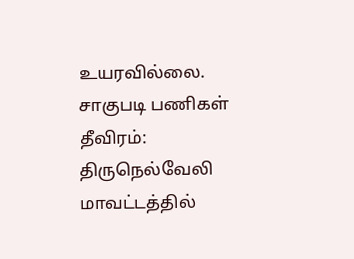உயரவில்லை.
சாகுபடி பணிகள் தீவிரம்:
திருநெல்வேலி மாவட்டத்தில்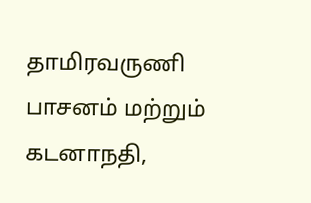தாமிரவருணி பாசனம் மற்றும் கடனாநதி,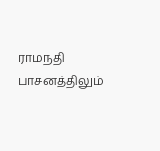ராமநதி பாசனத்திலும்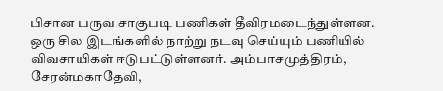பிசான பருவ சாகுபடி பணிகள் தீவிரமடைந்துள்ளன. ஒரு சில இடங்களில் நாற்று நடவு செய்யும் பணியில் விவசாயிகள் ஈடுபட்டுள்ளனர். அம்பாசமுத்திரம், சேரன்மகாதேவி,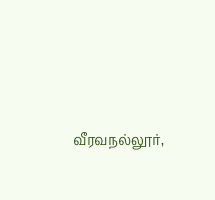வீரவநல்லூர்,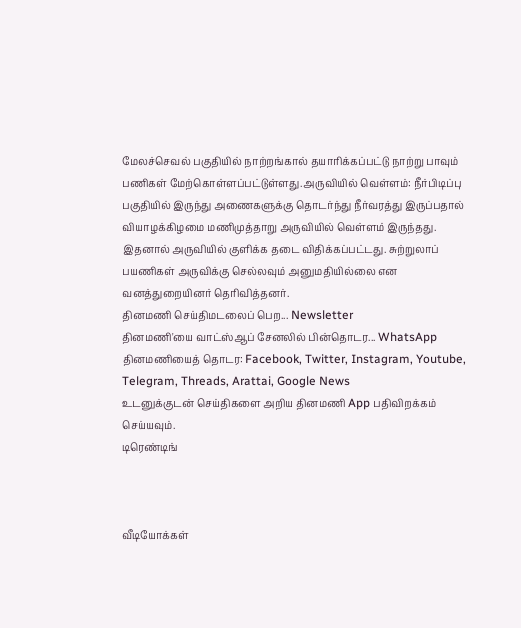மேலச்செவல் பகுதியில் நாற்றங்கால் தயாரிக்கப்பட்டு நாற்று பாவும் பணிகள் மேற்கொள்ளப்பட்டுள்ளது.அருவியில் வெள்ளம்: நீர்பிடிப்பு பகுதியில் இருந்து அணைகளுக்கு தொடர்ந்து நீர்வரத்து இருப்பதால் வியாழக்கிழமை மணிமுத்தாறு அருவியில் வெள்ளம் இருந்தது.
இதனால் அருவியில் குளிக்க தடை விதிக்கப்பட்டது. சுற்றுலாப் பயணிகள் அருவிக்கு செல்லவும் அனுமதியில்லை என வனத்துறையினர் தெரிவித்தனர்.
தினமணி செய்திமடலைப் பெற... Newsletter
தினமணி'யை வாட்ஸ்ஆப் சேனலில் பின்தொடர... WhatsApp
தினமணியைத் தொடர: Facebook, Twitter, Instagram, Youtube, Telegram, Threads, Arattai, Google News
உடனுக்குடன் செய்திகளை அறிய தினமணி App பதிவிறக்கம் செய்யவும்.
டிரெண்டிங்



வீடியோக்கள்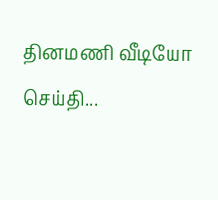தினமணி வீடியோ செய்தி...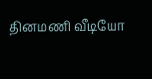தினமணி வீடியோ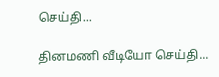செய்தி...

தினமணி வீடியோ செய்தி...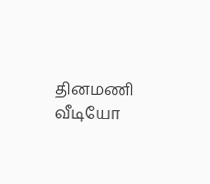தினமணி வீடியோ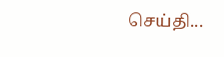செய்தி...